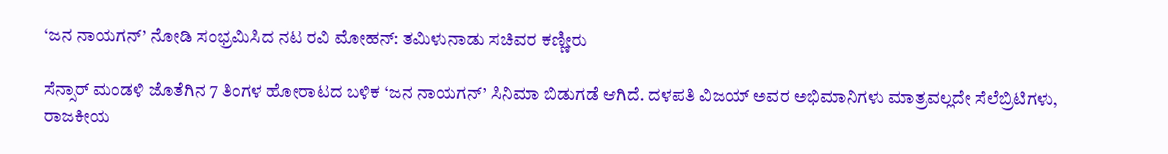‘ಜನ ನಾಯಗನ್’ ನೋಡಿ ಸಂಭ್ರಮಿಸಿದ ನಟ ರವಿ ಮೋಹನ್: ತಮಿಳುನಾಡು ಸಚಿವರ ಕಣ್ಣೀರು

ಸೆನ್ಸಾರ್ ಮಂಡಳಿ ಜೊತೆಗಿನ 7 ತಿಂಗಳ ಹೋರಾಟದ ಬಳಿಕ ‘ಜನ ನಾಯಗನ್’ ಸಿನಿಮಾ ಬಿಡುಗಡೆ ಆಗಿದೆ. ದಳಪತಿ ವಿಜಯ್ ಅವರ ಅಭಿಮಾನಿಗಳು ಮಾತ್ರವಲ್ಲದೇ ಸೆಲೆಬ್ರಿಟಿಗಳು, ರಾಜಕೀಯ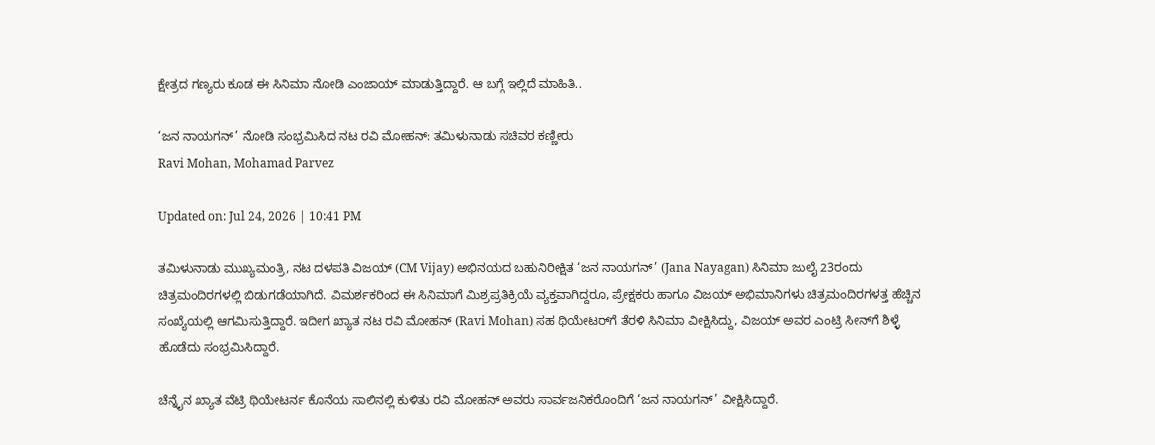ಕ್ಷೇತ್ರದ ಗಣ್ಯರು ಕೂಡ ಈ ಸಿನಿಮಾ ನೋಡಿ ಎಂಜಾಯ್ ಮಾಡುತ್ತಿದ್ದಾರೆ. ಆ ಬಗ್ಗೆ ಇಲ್ಲಿದೆ ಮಾಹಿತಿ..

‘ಜನ ನಾಯಗನ್’ ನೋಡಿ ಸಂಭ್ರಮಿಸಿದ ನಟ ರವಿ ಮೋಹನ್: ತಮಿಳುನಾಡು ಸಚಿವರ ಕಣ್ಣೀರು
Ravi Mohan, Mohamad Parvez

Updated on: Jul 24, 2026 | 10:41 PM

ತಮಿಳುನಾಡು ಮುಖ್ಯಮಂತ್ರಿ, ನಟ ದಳಪತಿ ವಿಜಯ್ (CM Vijay) ಅಭಿನಯದ ಬಹುನಿರೀಕ್ಷಿತ ‘ಜನ ನಾಯಗನ್’ (Jana Nayagan) ಸಿನಿಮಾ ಜುಲೈ 23ರಂದು ಚಿತ್ರಮಂದಿರಗಳಲ್ಲಿ ಬಿಡುಗಡೆಯಾಗಿದೆ. ವಿಮರ್ಶಕರಿಂದ ಈ ಸಿನಿಮಾಗೆ ಮಿಶ್ರಪ್ರತಿಕ್ರಿಯೆ ವ್ಯಕ್ತವಾಗಿದ್ದರೂ, ಪ್ರೇಕ್ಷಕರು ಹಾಗೂ ವಿಜಯ್ ಅಭಿಮಾನಿಗಳು ಚಿತ್ರಮಂದಿರಗಳತ್ತ ಹೆಚ್ಚಿನ ಸಂಖ್ಯೆಯಲ್ಲಿ ಆಗಮಿಸುತ್ತಿದ್ದಾರೆ. ಇದೀಗ ಖ್ಯಾತ ನಟ ರವಿ ಮೋಹನ್ (Ravi Mohan) ಸಹ ಥಿಯೇಟರ್‌ಗೆ ತೆರಳಿ ಸಿನಿಮಾ ವೀಕ್ಷಿಸಿದ್ದು, ವಿಜಯ್ ಅವರ ಎಂಟ್ರಿ ಸೀನ್‌ಗೆ ಶಿಳ್ಳೆ ಹೊಡೆದು ಸಂಭ್ರಮಿಸಿದ್ದಾರೆ.

ಚೆನ್ನೈನ ಖ್ಯಾತ ವೆಟ್ರಿ ಥಿಯೇಟರ್ನ ಕೊನೆಯ ಸಾಲಿನಲ್ಲಿ ಕುಳಿತು ರವಿ ಮೋಹನ್ ಅವರು ಸಾರ್ವಜನಿಕರೊಂದಿಗೆ ‘ಜನ ನಾಯಗನ್’ ವೀಕ್ಷಿಸಿದ್ದಾರೆ.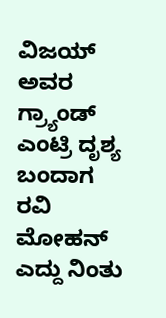ವಿಜಯ್ ಅವರ ಗ್ರ್ಯಾಂಡ್ ಎಂಟ್ರಿ ದೃಶ್ಯ ಬಂದಾಗ ರವಿ ಮೋಹನ್ ಎದ್ದು ನಿಂತು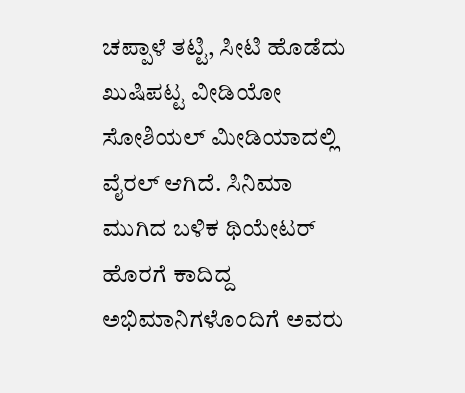ಚಪ್ಪಾಳೆ ತಟ್ಟಿ, ಸೀಟಿ ಹೊಡೆದು ಖುಷಿಪಟ್ಟ ವೀಡಿಯೋ ಸೋಶಿಯಲ್ ಮೀಡಿಯಾದಲ್ಲಿ ವೈರಲ್ ಆಗಿದೆ. ಸಿನಿಮಾ ಮುಗಿದ ಬಳಿಕ ಥಿಯೇಟರ್ ಹೊರಗೆ ಕಾದಿದ್ದ ಅಭಿಮಾನಿಗಳೊಂದಿಗೆ ಅವರು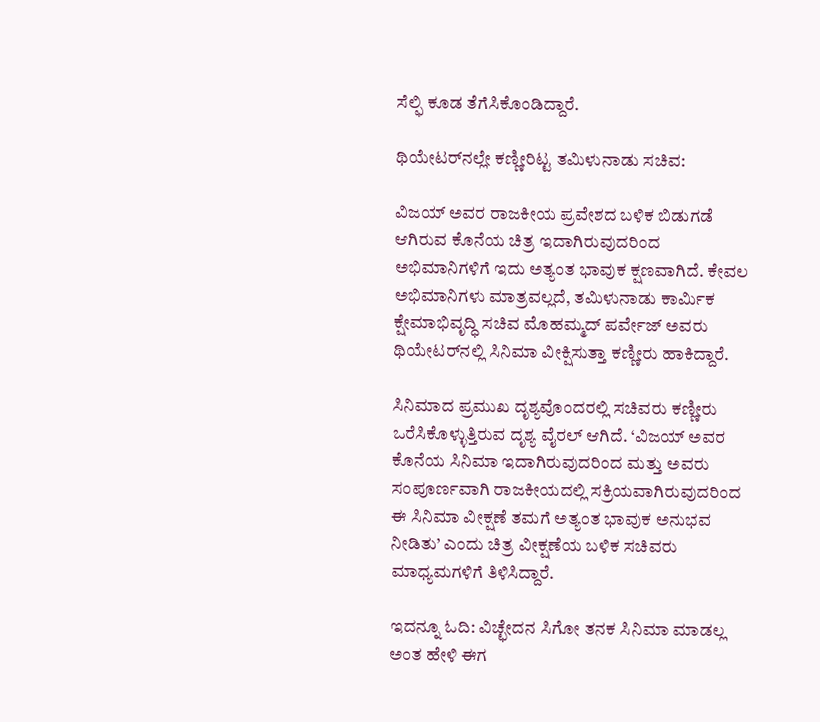ಸೆಲ್ಫಿ ಕೂಡ ತೆಗೆಸಿಕೊಂಡಿದ್ದಾರೆ.

ಥಿಯೇಟರ್‌ನಲ್ಲೇ ಕಣ್ಣೀರಿಟ್ಟ ತಮಿಳುನಾಡು ಸಚಿವ:

ವಿಜಯ್ ಅವರ ರಾಜಕೀಯ ಪ್ರವೇಶದ ಬಳಿಕ ಬಿಡುಗಡೆ ಆಗಿರುವ ಕೊನೆಯ ಚಿತ್ರ ಇದಾಗಿರುವುದರಿಂದ ಅಭಿಮಾನಿಗಳಿಗೆ ಇದು ಅತ್ಯಂತ ಭಾವುಕ ಕ್ಷಣವಾಗಿದೆ. ಕೇವಲ ಅಭಿಮಾನಿಗಳು ಮಾತ್ರವಲ್ಲದೆ, ತಮಿಳುನಾಡು ಕಾರ್ಮಿಕ ಕ್ಷೇಮಾಭಿವೃದ್ಧಿ ಸಚಿವ ಮೊಹಮ್ಮದ್ ಪರ್ವೇಜ್ ಅವರು ಥಿಯೇಟರ್‌ನಲ್ಲಿ ಸಿನಿಮಾ ವೀಕ್ಷಿಸುತ್ತಾ ಕಣ್ಣೀರು ಹಾಕಿದ್ದಾರೆ.

ಸಿನಿಮಾದ ಪ್ರಮುಖ ದೃಶ್ಯವೊಂದರಲ್ಲಿ ಸಚಿವರು ಕಣ್ಣೀರು ಒರೆಸಿಕೊಳ್ಳುತ್ತಿರುವ ದೃಶ್ಯ ವೈರಲ್ ಆಗಿದೆ. ‘ವಿಜಯ್ ಅವರ ಕೊನೆಯ ಸಿನಿಮಾ ಇದಾಗಿರುವುದರಿಂದ ಮತ್ತು ಅವರು ಸಂಪೂರ್ಣವಾಗಿ ರಾಜಕೀಯದಲ್ಲಿ ಸಕ್ರಿಯವಾಗಿರುವುದರಿಂದ ಈ ಸಿನಿಮಾ ವೀಕ್ಷಣೆ ತಮಗೆ ಅತ್ಯಂತ ಭಾವುಕ ಅನುಭವ ನೀಡಿತು’ ಎಂದು ಚಿತ್ರ ವೀಕ್ಷಣೆಯ ಬಳಿಕ ಸಚಿವರು ಮಾಧ್ಯಮಗಳಿಗೆ ತಿಳಿಸಿದ್ದಾರೆ.

ಇದನ್ನೂ ಓದಿ: ವಿಚ್ಛೇದನ ಸಿಗೋ ತನಕ ಸಿನಿಮಾ ಮಾಡಲ್ಲ ಅಂತ ಹೇಳಿ ಈಗ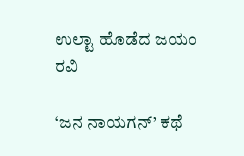ಉಲ್ಟಾ ಹೊಡೆದ ಜಯಂ ರವಿ

‘ಜನ ನಾಯಗನ್’ ಕಥೆ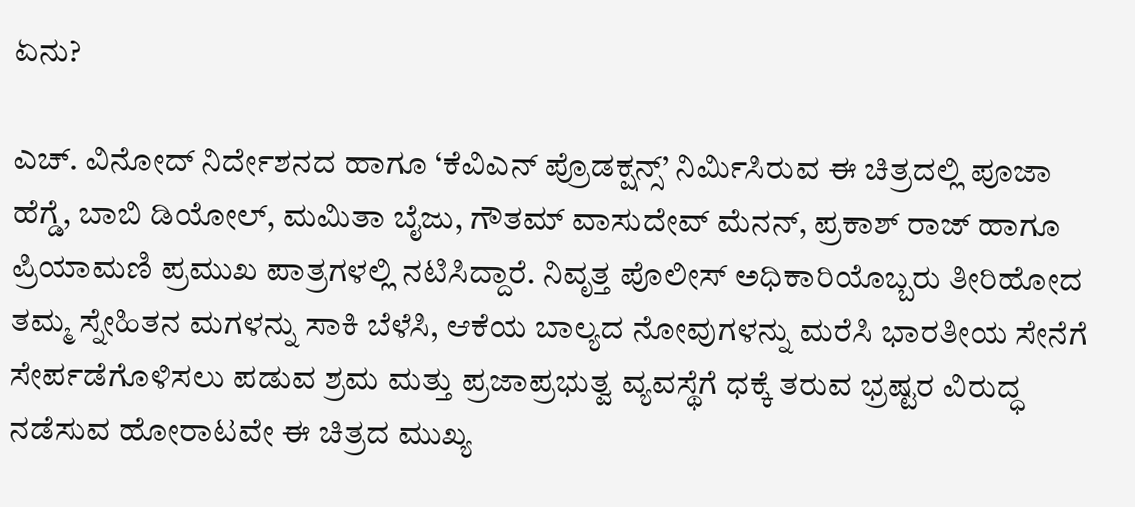ಏನು?

ಎಚ್. ವಿನೋದ್ ನಿರ್ದೇಶನದ ಹಾಗೂ ‘ಕೆವಿಎನ್ ಪ್ರೊಡಕ್ಷನ್ಸ್’ ನಿರ್ಮಿಸಿರುವ ಈ ಚಿತ್ರದಲ್ಲಿ ಪೂಜಾ ಹೆಗ್ಡೆ, ಬಾಬಿ ಡಿಯೋಲ್, ಮಮಿತಾ ಬೈಜು, ಗೌತಮ್ ವಾಸುದೇವ್ ಮೆನನ್, ಪ್ರಕಾಶ್ ರಾಜ್ ಹಾಗೂ ಪ್ರಿಯಾಮಣಿ ಪ್ರಮುಖ ಪಾತ್ರಗಳಲ್ಲಿ ನಟಿಸಿದ್ದಾರೆ. ನಿವೃತ್ತ ಪೊಲೀಸ್ ಅಧಿಕಾರಿಯೊಬ್ಬರು ತೀರಿಹೋದ ತಮ್ಮ ಸ್ನೇಹಿತನ ಮಗಳನ್ನು ಸಾಕಿ ಬೆಳೆಸಿ, ಆಕೆಯ ಬಾಲ್ಯದ ನೋವುಗಳನ್ನು ಮರೆಸಿ ಭಾರತೀಯ ಸೇನೆಗೆ ಸೇರ್ಪಡೆಗೊಳಿಸಲು ಪಡುವ ಶ್ರಮ ಮತ್ತು ಪ್ರಜಾಪ್ರಭುತ್ವ ವ್ಯವಸ್ಥೆಗೆ ಧಕ್ಕೆ ತರುವ ಭ್ರಷ್ಟರ ವಿರುದ್ಧ ನಡೆಸುವ ಹೋರಾಟವೇ ಈ ಚಿತ್ರದ ಮುಖ್ಯ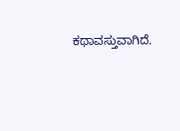ಕಥಾವಸ್ತುವಾಗಿದೆ.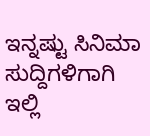ಇನ್ನಷ್ಟು ಸಿನಿಮಾ ಸುದ್ದಿಗಳಿಗಾಗಿ ಇಲ್ಲಿ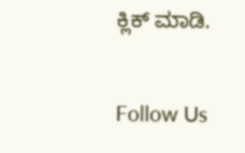ಕ್ಲಿಕ್ ಮಾಡಿ.

Follow Us